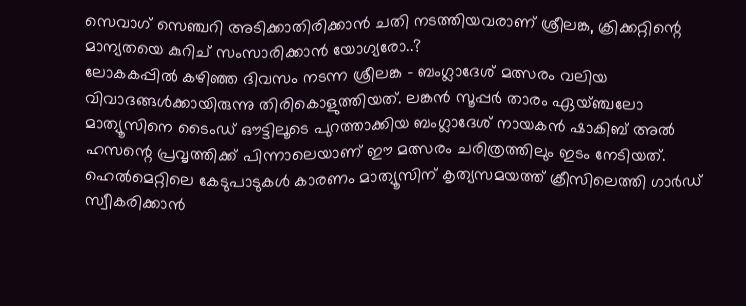സെവാഗ് സെഞ്ചറി അടിക്കാതിരിക്കാൻ ചതി നടത്തിയവരാണ് ശ്രീലങ്ക, ക്രിക്കറ്റിന്റെ മാന്യതയെ കുറിച് സംസാരിക്കാൻ യോഗ്യരോ..?
ലോകകപ്പിൽ കഴിഞ്ഞ ദിവസം നടന്ന ശ്രീലങ്ക - ബംഗ്ലാദേശ് മത്സരം വലിയ വിവാദങ്ങൾക്കായിരുന്നു തിരികൊളുത്തിയത്. ലങ്കൻ സൂപ്പർ താരം ഏയ്ഞ്ചലോ മാത്യൂസിനെ ടൈംഡ് ഔട്ടിലൂടെ പുറത്താക്കിയ ബംഗ്ലാദേശ് നായകൻ ഷാകിബ് അൽ ഹസന്റെ പ്രവൃത്തിക്ക് പിന്നാലെയാണ് ഈ മത്സരം ചരിത്രത്തിലും ഇടം നേടിയത്. ഹെൽമെറ്റിലെ കേടുപാടുകൾ കാരണം മാത്യൂസിന് കൃത്യസമയത്ത് ക്രീസിലെത്തി ഗാർഡ് സ്വീകരിക്കാൻ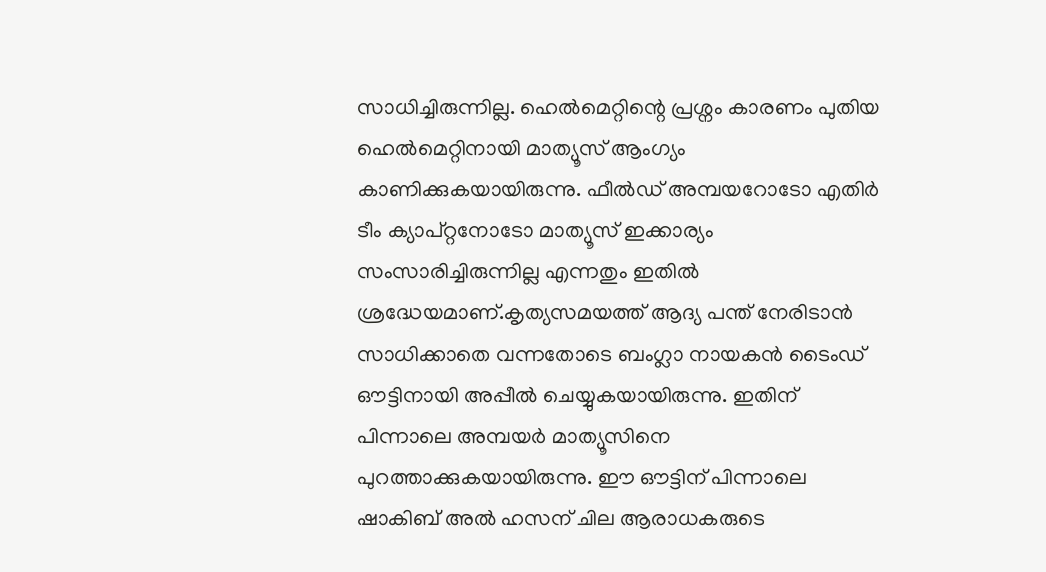സാധിച്ചിരുന്നില്ല. ഹെൽമെറ്റിന്റെ പ്രശ്നം കാരണം പുതിയ ഹെൽമെറ്റിനായി മാത്യൂസ് ആംഗ്യം കാണിക്കുകയായിരുന്നു. ഫീൽഡ് അമ്പയറോടോ എതിർ ടീം ക്യാപ്റ്റനോടോ മാത്യൂസ് ഇക്കാര്യം സംസാരിച്ചിരുന്നില്ല എന്നതും ഇതിൽ ശ്രദ്ധേയമാണ്.കൃത്യസമയത്ത് ആദ്യ പന്ത് നേരിടാൻ സാധിക്കാതെ വന്നതോടെ ബംഗ്ലാ നായകൻ ടൈംഡ് ഔട്ടിനായി അപ്പീൽ ചെയ്യുകയായിരുന്നു. ഇതിന് പിന്നാലെ അമ്പയർ മാത്യൂസിനെ പുറത്താക്കുകയായിരുന്നു. ഈ ഔട്ടിന് പിന്നാലെ ഷാകിബ് അൽ ഹസന് ചില ആരാധകരുടെ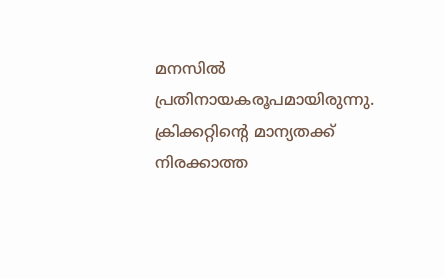മനസിൽ പ്രതിനായകരൂപമായിരുന്നു. ക്രിക്കറ്റിന്റെ മാന്യതക്ക് നിരക്കാത്ത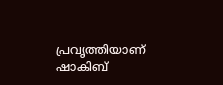പ്രവൃത്തിയാണ് ഷാകിബ്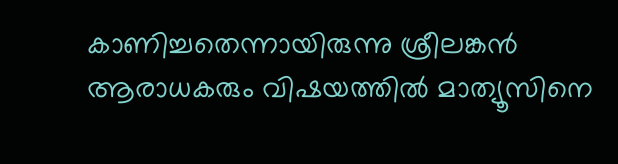കാണിച്ചതെന്നായിരുന്നു ശ്രീലങ്കൻ ആരാധകരും വിഷയത്തിൽ മാത്യൂസിനെ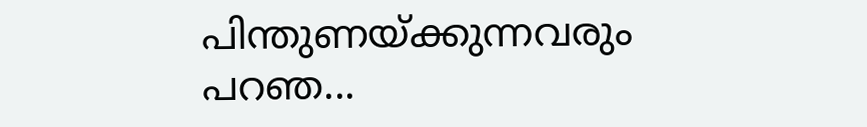പിന്തുണയ്ക്കുന്നവരും പറഞ...